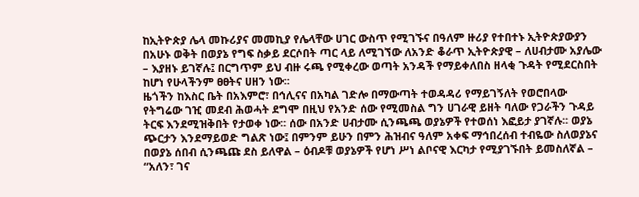ከኢትዮጵያ ሌላ መኩሪያና መመኪያ የሌላቸው ሀገር ውስጥ የሚገኙና በዓለም ዙሪያ የተበተኑ ኢትዮጵያውያን በአሁኑ ወቅት በወያኔ የግፍ ስቃይ ደርሶበት ጣር ላይ ለሚገኘው ለአንድ ቆራጥ ኢትዮጵያዊ – ለሀብታሙ አያሌው – እያዘኑ ይገኛሉ፤ በርግጥም ይህ ብዙ ሩጫ የሚቀረው ወጣት አንዳች የማይቀለበስ ዘላቂ ጉዳት የሚደርስበት ከሆነ የሁላችንም ፀፀትና ሀዘን ነው፡፡
ዜጎችን ከእስር ቤት በአእምሮ፣ በኅሊናና በአካል ገድሎ በማውጣት ተወዳዳሪ የማይገኝለት የወሮበላው የትግሬው ገዢ መደብ ሕወሓት ደግሞ በዚህ የአንድ ሰው የሚመስል ግን ሀገራዊ ይዘት ባለው የጋራችን ጉዳይ ትርፍ እንደሚዝቅበት የታወቀ ነው፡፡ ሰው በአንድ ሀብታሙ ሲንጫጫ ወያኔዎች የተወሰነ እፎይታ ያገኛሉ፡፡ ወያኔ ጭርታን እንደማይወድ ግልጽ ነው፤ በምንም ይሁን በምን ሕዝብና ዓለም አቀፍ ማኅበረሰብ ተብዬው ስለወያኔና በወያኔ ሰበብ ሲንጫጩ ደስ ይለዋል – ዕብዶቹ ወያኔዎች የሆነ ሥነ ልቦናዊ እርካታ የሚያገኙበት ይመስለኛል – “አለን፣ ገና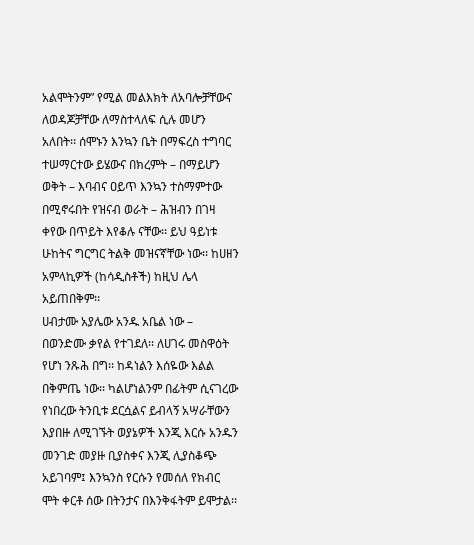አልሞትንም” የሚል መልእክት ለአባሎቻቸውና ለወዳጆቻቸው ለማስተላለፍ ሲሉ መሆን አለበት፡፡ ሰሞኑን እንኳን ቤት በማፍረስ ተግባር ተሠማርተው ይሄውና በክረምት – በማይሆን ወቅት – እባብና ዐይጥ እንኳን ተስማምተው በሚኖሩበት የዝናብ ወራት – ሕዝብን በገዛ ቀየው በጥይት እየቆሉ ናቸው፡፡ ይህ ዓይነቱ ሁከትና ግርግር ትልቅ መዝናኛቸው ነው፡፡ ከሀዘን አምላኪዎች (ከሳዲስቶች) ከዚህ ሌላ አይጠበቅም፡፡
ሀብታሙ አያሌው አንዱ አቤል ነው – በወንድሙ ቃየል የተገደለ፡፡ ለሀገሩ መስዋዕት የሆነ ንጹሕ በግ፡፡ ከዳነልን እሰዬው እልል በቅምጤ ነው፡፡ ካልሆነልንም በፊትም ሲናገረው የነበረው ትንቢቱ ደርሷልና ይብላኝ አሣራቸውን እያበዙ ለሚገኙት ወያኔዎች እንጂ እርሱ አንዱን መንገድ መያዙ ቢያስቀና እንጂ ሊያስቆጭ አይገባም፤ እንኳንስ የርሱን የመሰለ የክብር ሞት ቀርቶ ሰው በትንታና በእንቅፋትም ይሞታል፡፡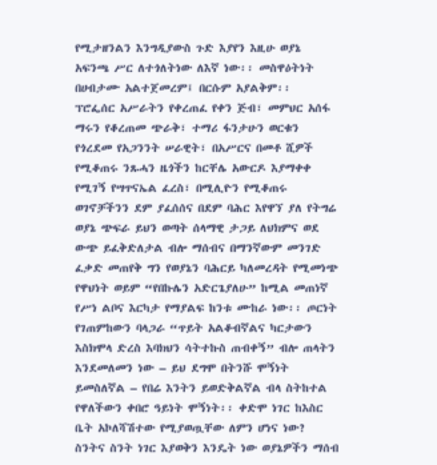የሚታዘንልን እንግዲያውስ ጉድ እያየን እዚሁ ወያኔ አፍንጫ ሥር ለተጎለትነው ለእኛ ነው፡፡ መስዋዕትነት በሀብታሙ አልተጀመረም፤ በርሱም አያልቅም፡፡
ፕሮፌሰር አሥራትን የቀረጠፈ የቀን ጅብ፣ መምህር አሰፋ ማሩን የቆረጠመ ጭራቅ፣ ተማሪ ፋንታሁን ወርቁን የጎረደመ የአጋንንት ሠራዊት፣ በአሥርና በመቶ ሺዎች የሚቆጠሩ ንጹሓን ዜጎችን ከርቸሌ አውርዶ እያማቀቀ የሚገኝ የሣጥናኤል ፈረስ፣ በሚሊዮን የሚቆጠሩ ወገኖቻችንን ደም ያፈሰሰና በደም ባሕር እየዋኘ ያለ የትግሬ ወያኔ ጭፍራ ይህን ወጣት ሰላማዊ ታጋይ ለህክምና ወደ ውጭ ይፈቅድለታል ብሎ ማሰብና በማንኛውም መንገድ ፈቃድ መጠየቅ ግን የወያኔን ባሕርይ ካለመረዳት የሚመነጭ የዋህነት ወይም “የበኩሌን አድርጌያለሁ” ከሚል መጠነኛ የሥነ ልቦና እርካታ የማያልፍ ከንቱ ሙከራ ነው፡፡ ጦርነት የገጠምከውን ባላጋራ “ጥይት አልቆብኛልና ካርታውን እስክሞላ ድረስ እባክህን ሳትተኩስ ጠብቀኝ” ብሎ ጠላትን እንደመለመን ነው – ይህ ደግሞ በትንሹ ሞኝነት ይመስለኛል – የበሬ እንትን ይወድቅልኛል ብላ ስትከተል የዋለችውን ቀበሮ ዓይነት ሞኝነት፡፡ ቀድሞ ነገር ከእስር ቤት አኮለሻሽተው የሚያወጧቸው ለምን ሆነና ነው? ስንትና ስንት ነገር እያወቅን እንዴት ነው ወያኔዎችን ማሰብ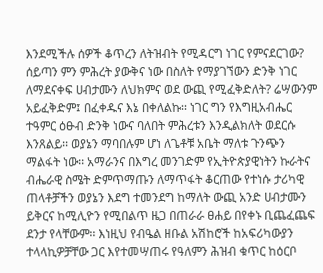እንደሚችሉ ሰዎች ቆጥረን ለትዝብት የሚዳርግ ነገር የምናደርገው? ሰይጣን ምን ምሕረት ያውቅና ነው በስለት የማያገኘውን ድንቅ ነገር ለማደናቀፍ ሀብታሙን ለህክምና ወደ ውጪ የሚፈቅድለት? ሬሣውንም አይፈቅድም፤ በፈቀዱና እኔ በቀለልኩ፡፡ ነገር ግን የእግዚአብሔር ተዓምር ዕፁብ ድንቅ ነውና ባለበት ምሕረቱን እንዲልክለት ወደርሱ እንጸልይ፡፡ ወያኔን ማባበሉም ሆነ ለጌቶቹ አቤት ማለቱ ጉንጭን ማልፋት ነው፡፡ አማራንና በእግረ መንገድም የኢትዮጵያዊነትን ኩራትና ብሔራዊ ስሜት ድምጥማጡን ለማጥፋት ቆርጠው የተነሱ ታሪካዊ ጠላቶቻችን ወያኔን እደግ ተመንደግ ከማለት ውጪ አንድ ሀብታሙን ይቅርና ከሚሊዮን የሚበልጥ ዜጋ በጠራራ ፀሐይ በየቀኑ ቢጨፈጨፍ ደንታ የላቸውም፡፡ እነዚህ የብዔል ዘቡል አሽከሮች ከአፍሪካውያን ተላላኪዎቻቸው ጋር እየተመሣጠሩ የዓለምን ሕዝብ ቁጥር ከዕርቦ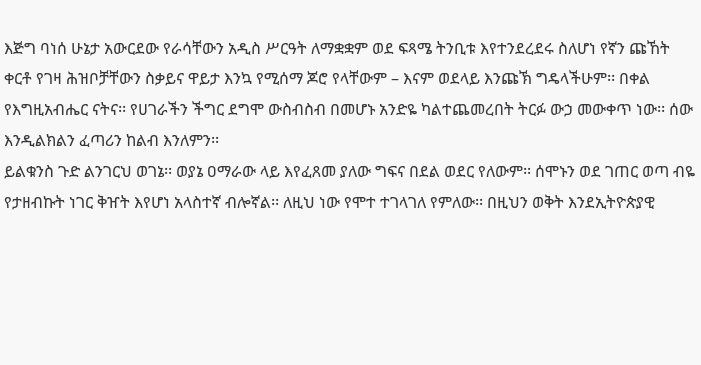እጅግ ባነሰ ሁኔታ አውርደው የራሳቸውን አዲስ ሥርዓት ለማቋቋም ወደ ፍጻሜ ትንቢቱ እየተንደረደሩ ስለሆነ የኛን ጩኸት ቀርቶ የገዛ ሕዝቦቻቸውን ስቃይና ዋይታ እንኳ የሚሰማ ጆሮ የላቸውም – እናም ወደላይ እንጩኽ ግዴላችሁም፡፡ በቀል የእግዚአብሔር ናትና፡፡ የሀገራችን ችግር ደግሞ ውስብስብ በመሆኑ አንድዬ ካልተጨመረበት ትርፉ ውኃ መውቀጥ ነው፡፡ ሰው እንዲልክልን ፈጣሪን ከልብ እንለምን፡፡
ይልቁንስ ጉድ ልንገርህ ወገኔ፡፡ ወያኔ ዐማራው ላይ እየፈጸመ ያለው ግፍና በደል ወደር የለውም፡፡ ሰሞኑን ወደ ገጠር ወጣ ብዬ የታዘብኩት ነገር ቅዠት እየሆነ አላስተኛ ብሎኛል፡፡ ለዚህ ነው የሞተ ተገላገለ የምለው፡፡ በዚህን ወቅት እንደኢትዮጵያዊ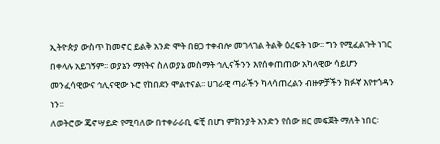ኢትዮጵያ ውስጥ ከመኖር ይልቅ አንድ ሞት በፀጋ ተቀብሎ መገላገል ትልቅ ዕረፍት ነው፡፡ ግን የሚፈልጉት ነገር በቀላሉ አይገኝም፡፡ ወያኔን ማየትና ስለወያኔ መስማት ኅሊናችንን እየሰቀጠጠው አካላዊው ሳይሆን መንፈሳዊውና ኅሊናዊው ኑሮ የከበደን ሞልተናል፡፡ ሀገራዊ ጣራችን ካላሳጠረልን ብዙዎቻችን ክፉኛ እየተጎዳን ነን፡፡
ለወትሮው ጄኖሣይድ የሚባለው በተቀራራቢ ፍቺ በሆነ ምክንያት አንድን የሰው ዘር መፍጀት ማለት ነበር፡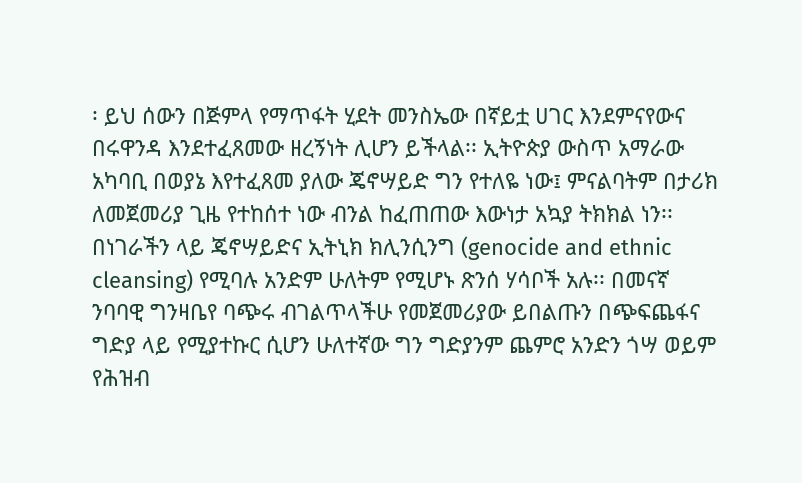፡ ይህ ሰውን በጅምላ የማጥፋት ሂደት መንስኤው በኛይቷ ሀገር እንደምናየውና በሩዋንዳ እንደተፈጸመው ዘረኝነት ሊሆን ይችላል፡፡ ኢትዮጵያ ውስጥ አማራው አካባቢ በወያኔ እየተፈጸመ ያለው ጄኖሣይድ ግን የተለዬ ነው፤ ምናልባትም በታሪክ ለመጀመሪያ ጊዜ የተከሰተ ነው ብንል ከፈጠጠው እውነታ አኳያ ትክክል ነን፡፡ በነገራችን ላይ ጄኖሣይድና ኢትኒክ ክሊንሲንግ (genocide and ethnic cleansing) የሚባሉ አንድም ሁለትም የሚሆኑ ጽንሰ ሃሳቦች አሉ፡፡ በመናኛ ንባባዊ ግንዛቤየ ባጭሩ ብገልጥላችሁ የመጀመሪያው ይበልጡን በጭፍጨፋና ግድያ ላይ የሚያተኩር ሲሆን ሁለተኛው ግን ግድያንም ጨምሮ አንድን ጎሣ ወይም የሕዝብ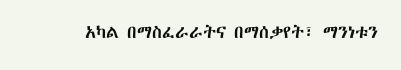አካል በማስፈራራትና በማሰቃየት፣ ማንነቱን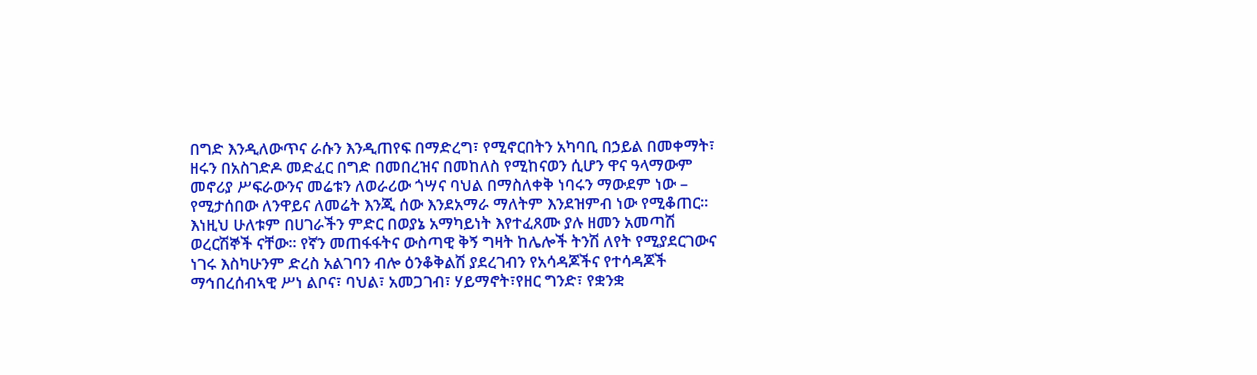በግድ እንዲለውጥና ራሱን እንዲጠየፍ በማድረግ፣ የሚኖርበትን አካባቢ በኃይል በመቀማት፣ ዘሩን በአስገድዶ መድፈር በግድ በመበረዝና በመከለስ የሚከናወን ሲሆን ዋና ዓላማውም መኖሪያ ሥፍራውንና መሬቱን ለወራሪው ጎሣና ባህል በማስለቀቅ ነባሩን ማውደም ነው – የሚታሰበው ለንዋይና ለመሬት እንጂ ሰው እንደአማራ ማለትም እንደዝምብ ነው የሚቆጠር፡፡ እነዚህ ሁለቱም በሀገራችን ምድር በወያኔ አማካይነት እየተፈጸሙ ያሉ ዘመን አመጣሽ ወረርሽኞች ናቸው፡፡ የኛን መጠፋፋትና ውስጣዊ ቅኝ ግዛት ከሌሎች ትንሽ ለየት የሚያደርገውና ነገሩ እስካሁንም ድረስ አልገባን ብሎ ዕንቆቅልሽ ያደረገብን የአሳዳጆችና የተሳዳጆች ማኅበረሰብኣዊ ሥነ ልቦና፣ ባህል፣ አመጋገብ፣ ሃይማኖት፣የዘር ግንድ፣ የቋንቋ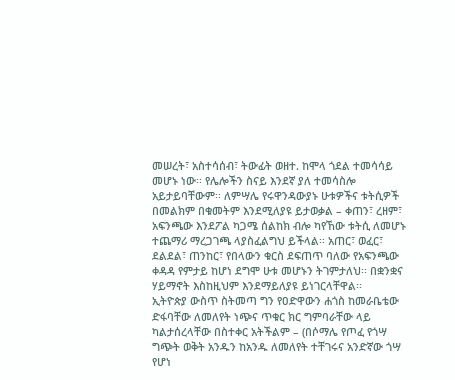መሠረት፣ አስተሳሰብ፣ ትውፊት ወዘተ. ከሞላ ጎደል ተመሳሳይ መሆኑ ነው፡፡ የሌሎችን ስናይ እንደኛ ያለ ተመሳስሎ አይታይባቸውም፡፡ ለምሣሌ የሩዋንዳውያኑ ሁቱዎችና ቱትሲዎች በመልክም በቁመትም እንደሚለያዩ ይታወቃል – ቀጠን፣ ረዘም፣ አፍንጫው እንደፖል ካጋሜ ሰልከክ ብሎ ካየኸው ቱትሲ ለመሆኑ ተጨማሪ ማረጋገጫ ላያስፈልግህ ይችላል፡፡ አጠር፣ ወፈር፣ ደልደል፣ ጠንከር፣ የበላውን ቁርስ ደፍጠጥ ባለው የአፍንጫው ቀዳዳ የምታይ ከሆነ ደግሞ ሁቱ መሆኑን ትገምታለህ፡፡ በቋንቋና ሃይማኖት እስከዚህም እንደማይለያዩ ይነገርላቸዋል፡፡
ኢትዮጵያ ውስጥ ስትመጣ ግን የዐድዋውን ሐጎስ ከመራቤቴው ድፋባቸው ለመለየት ነጭና ጥቁር ክር ግምባራቸው ላይ ካልታሰረላቸው በስተቀር አትችልም – (በሶማሌ የጦፈ የጎሣ ግጭት ወቅት አንዱን ከአንዱ ለመለየት ተቸገሩና አንድኛው ጎሣ የሆነ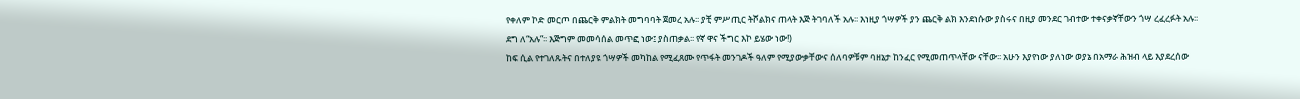የቀለም ኮድ መርጦ በጨርቅ ምልክት መግባባት ጀመረ አሉ፡፡ ያቺ ምሥጢር ትሾልክና ጠላት እጅ ትገባለች አሉ፡፡ እነዚያ ጎሣዎች ያን ጨርቅ ልክ እንደነሱው ያስሩና በዚያ መንደር ገብተው ተቀናቃኛቸውን ጎሣ ረፈረፉት አሉ፡፡ ደግ ለ“አሉ”፡፡ እጅግም መመሳሰል መጥፎ ነው፤ ያስጠቃል፡፡ የኛ ዋና ችግር እኮ ይሄው ነው!)
ከፍ ሲል የተገለጹትና በተለያዩ ጎሣዎች መካከል የሚፈጸሙ የጥፋት መንገዶች ዓለም የሚያውቃቸውና ሰለባዎቹም ባዘኔታ ከንፈር የሚመጠጥላቸው ናቸው፡፡ አሁን እያየነው ያለነው ወያኔ በአማራ ሕዝብ ላይ እያደረሰው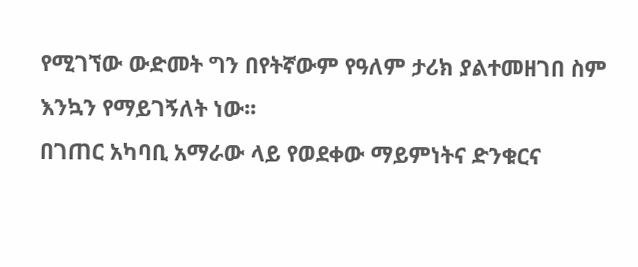የሚገኘው ውድመት ግን በየትኛውም የዓለም ታሪክ ያልተመዘገበ ስም እንኳን የማይገኝለት ነው፡፡
በገጠር አካባቢ አማራው ላይ የወደቀው ማይምነትና ድንቁርና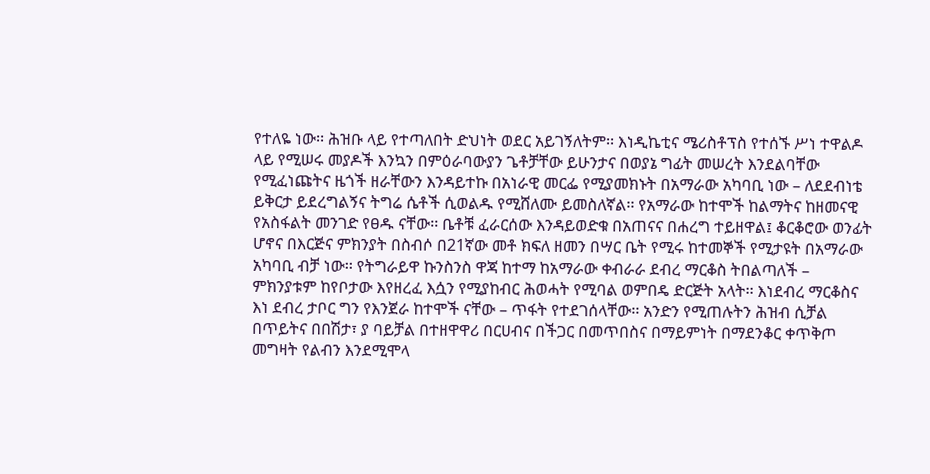የተለዬ ነው፡፡ ሕዝቡ ላይ የተጣለበት ድህነት ወደር አይገኝለትም፡፡ እነዲኬቲና ሜሪስቶፕስ የተሰኙ ሥነ ተዋልዶ ላይ የሚሠሩ መያዶች እንኳን በምዕራባውያን ጌቶቻቸው ይሁንታና በወያኔ ግፊት መሠረት እንደልባቸው የሚፈነጩትና ዜጎች ዘራቸውን እንዳይተኩ በአነራዊ መርፌ የሚያመክኑት በአማራው አካባቢ ነው – ለደደብነቴ ይቅርታ ይደረግልኝና ትግሬ ሴቶች ሲወልዱ የሚሸለሙ ይመስለኛል፡፡ የአማራው ከተሞች ከልማትና ከዘመናዊ የአስፋልት መንገድ የፀዱ ናቸው፡፡ ቤቶቹ ፈራርሰው እንዳይወድቁ በአጠናና በሐረግ ተይዘዋል፤ ቆርቆሮው ወንፊት ሆኖና በእርጅና ምክንያት በስብሶ በ21ኛው መቶ ክፍለ ዘመን በሣር ቤት የሚሩ ከተመኞች የሚታዩት በአማራው አካባቢ ብቻ ነው፡፡ የትግራይዋ ኩንስንስ ዋጃ ከተማ ከአማራው ቀብራራ ደብረ ማርቆስ ትበልጣለች – ምክንያቱም ከየቦታው እየዘረፈ እሷን የሚያከብር ሕወሓት የሚባል ወምበዴ ድርጅት አላት፡፡ እነደብረ ማርቆስና እነ ደብረ ታቦር ግን የእንጀራ ከተሞች ናቸው – ጥፋት የተደገሰላቸው፡፡ አንድን የሚጠሉትን ሕዝብ ሲቻል በጥይትና በበሽታ፣ ያ ባይቻል በተዘዋዋሪ በርሀብና በችጋር በመጥበስና በማይምነት በማደንቆር ቀጥቅጦ መግዛት የልብን እንደሚሞላ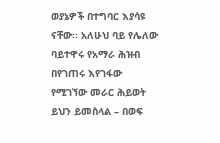ወያኔዎች በተግባር እያሳዩ ናቸው፡፡ አለሁህ ባይ የሌለው ባይተዋሩ የአማራ ሕዝብ በየገጠሩ እየገፋው የሚገኘው መራር ሕይወት ይህን ይመስላል – በወፍ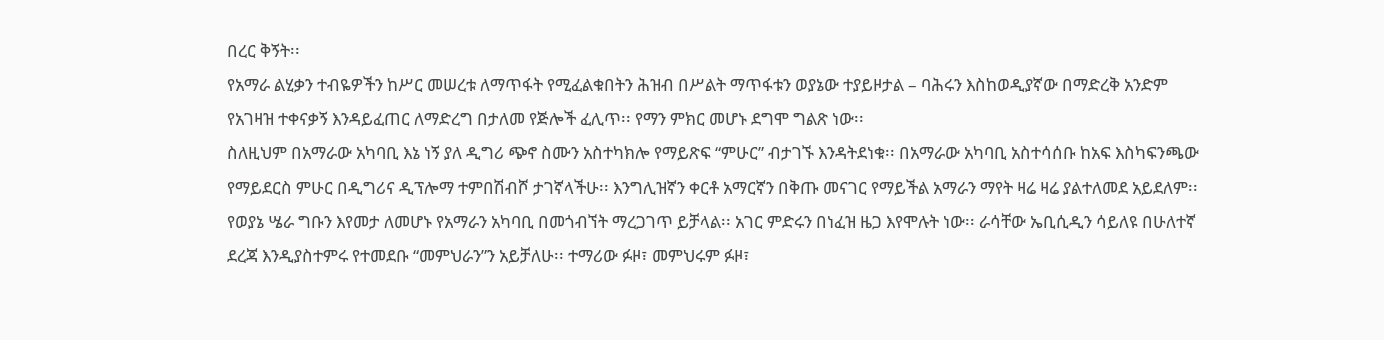በረር ቅኝት፡፡
የአማራ ልሂቃን ተብዬዎችን ከሥር መሠረቱ ለማጥፋት የሚፈልቁበትን ሕዝብ በሥልት ማጥፋቱን ወያኔው ተያይዞታል – ባሕሩን እስከወዲያኛው በማድረቅ አንድም የአገዛዝ ተቀናቃኝ እንዳይፈጠር ለማድረግ በታለመ የጅሎች ፈሊጥ፡፡ የማን ምክር መሆኑ ደግሞ ግልጽ ነው፡፡
ስለዚህም በአማራው አካባቢ እኔ ነኝ ያለ ዲግሪ ጭኖ ስሙን አስተካክሎ የማይጽፍ “ምሁር” ብታገኙ እንዳትደነቁ፡፡ በአማራው አካባቢ አስተሳሰቡ ከአፍ እስካፍንጫው የማይደርስ ምሁር በዲግሪና ዲፕሎማ ተምበሽብሾ ታገኛላችሁ፡፡ እንግሊዝኛን ቀርቶ አማርኛን በቅጡ መናገር የማይችል አማራን ማየት ዛሬ ዛሬ ያልተለመደ አይደለም፡፡ የወያኔ ሤራ ግቡን እየመታ ለመሆኑ የአማራን አካባቢ በመጎብኘት ማረጋገጥ ይቻላል፡፡ አገር ምድሩን በነፈዝ ዜጋ እየሞሉት ነው፡፡ ራሳቸው ኤቢሲዲን ሳይለዩ በሁለተኛ ደረጃ እንዲያስተምሩ የተመደቡ “መምህራን”ን አይቻለሁ፡፡ ተማሪው ፉዞ፣ መምህሩም ፉዞ፣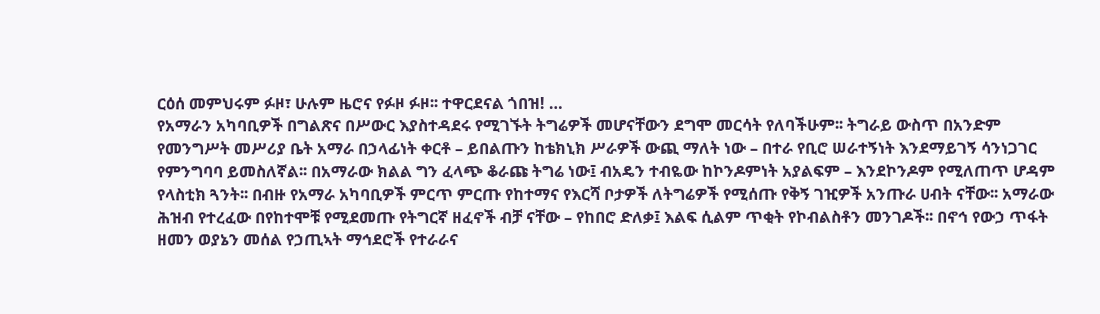ርዕሰ መምህሩም ፉዞ፣ ሁሉም ዜሮና የፉዞ ፉዞ፡፡ ተዋርደናል ጎበዝ! …
የአማራን አካባቢዎች በግልጽና በሥውር እያስተዳደሩ የሚገኙት ትግሬዎች መሆናቸውን ደግሞ መርሳት የለባችሁም፡፡ ትግራይ ውስጥ በአንድም የመንግሥት መሥሪያ ቤት አማራ በኃላፊነት ቀርቶ – ይበልጡን ከቴክኒክ ሥራዎች ውጪ ማለት ነው – በተራ የቢሮ ሠራተኝነት እንደማይገኝ ሳንነጋገር የምንግባባ ይመስለኛል፡፡ በአማራው ክልል ግን ፈላጭ ቆራጩ ትግሬ ነው፤ ብአዴን ተብዬው ከኮንዶምነት አያልፍም – እንደኮንዶም የሚለጠጥ ሆዳም የላስቲክ ጓንት፡፡ በብዙ የአማራ አካባቢዎች ምርጥ ምርጡ የከተማና የእርሻ ቦታዎች ለትግሬዎች የሚሰጡ የቅኝ ገዢዎች አንጡራ ሀብት ናቸው፡፡ አማራው ሕዝብ የተረፈው በየከተሞቹ የሚደመጡ የትግርኛ ዘፈኖች ብቻ ናቸው – የከበሮ ድለቃ፤ እልፍ ሲልም ጥቂት የኮብልስቶን መንገዶች፡፡ በኖኅ የውኃ ጥፋት ዘመን ወያኔን መሰል የኃጢኣት ማኅደሮች የተራራና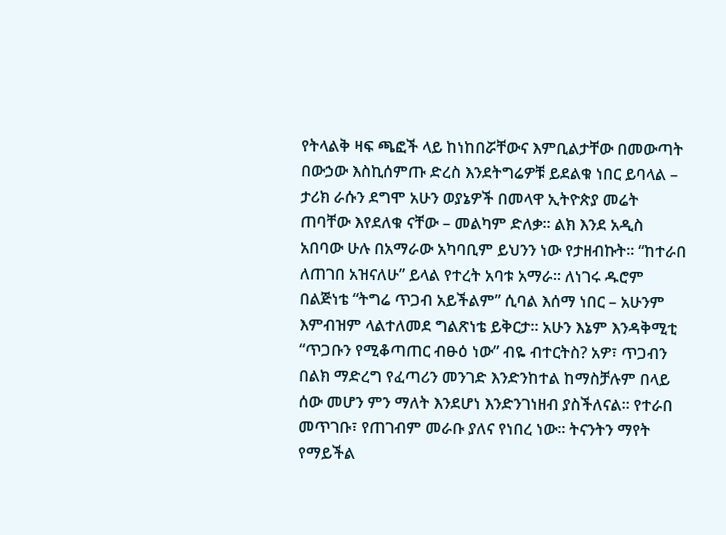የትላልቅ ዛፍ ጫፎች ላይ ከነከበሯቸውና እምቢልታቸው በመውጣት በውኃው እስኪሰምጡ ድረስ እንደትግሬዎቹ ይደልቁ ነበር ይባላል – ታሪክ ራሱን ደግሞ አሁን ወያኔዎች በመላዋ ኢትዮጵያ መሬት ጠባቸው እየደለቁ ናቸው – መልካም ድለቃ፡፡ ልክ እንደ አዲስ አበባው ሁሉ በአማራው አካባቢም ይህንን ነው የታዘብኩት፡፡ “ከተራበ ለጠገበ አዝናለሁ” ይላል የተረት አባቱ አማራ፡፡ ለነገሩ ዱሮም በልጅነቴ “ትግሬ ጥጋብ አይችልም” ሲባል እሰማ ነበር – አሁንም እምብዝም ላልተለመደ ግልጽነቴ ይቅርታ፡፡ አሁን እኔም እንዳቅሚቲ “ጥጋቡን የሚቆጣጠር ብፁዕ ነው” ብዬ ብተርትስ? አዎ፣ ጥጋብን በልክ ማድረግ የፈጣሪን መንገድ እንድንከተል ከማስቻሉም በላይ ሰው መሆን ምን ማለት እንደሆነ እንድንገነዘብ ያስችለናል፡፡ የተራበ መጥገቡ፣ የጠገብም መራቡ ያለና የነበረ ነው፡፡ ትናንትን ማየት የማይችል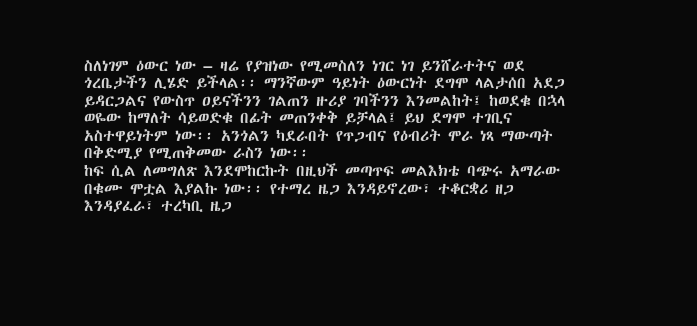ስለነገም ዕውር ነው – ዛሬ የያዝነው የሚመስለን ነገር ነገ ይንሸራተትና ወደ ጎረቤታችን ሊሄድ ይችላል፡፡ ማንኛውም ዓይነት ዕውርነት ደግሞ ላልታሰበ አደጋ ይዳርጋልና የውስጥ ዐይናችንን ገልጠን ዙሪያ ገባችንን እንመልከት፤ ከወደቁ በኋላ ወዬው ከማለት ሳይወድቁ በፊት መጠንቀቅ ይቻላል፤ ይህ ደግሞ ተገቢና አስተዋይነትም ነው፡፡ አንጎልን ካደራበት የጥጋብና የዕብሪት ሞራ ነጻ ማውጣት በቅድሚያ የሚጠቅመው ራስን ነው፡፡
ከፍ ሲል ለመግለጽ እንደሞከርኩት በዚህች መጣጥፍ መልእክቴ ባጭሩ አማራው በቁሙ ሞቷል እያልኩ ነው፡፡ የተማረ ዜጋ እንዳይኖረው፣ ተቆርቋሪ ዘጋ እንዳያፈራ፣ ተረካቢ ዜጋ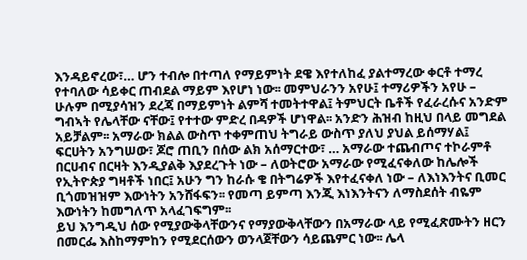እንዳይኖረው፣… ሆን ተብሎ በተጣለ የማይምነት ደዌ እየተለከፈ ያልተማረው ቀርቶ ተማረ የተባለው ሳይቀር ጠብደል ማይም እየሆነ ነው፡፡ መምህራንን አየሁ፤ ተማሪዎችን አየሁ – ሁሉም በሚያሳዝን ደረጃ በማይምነት ልምሻ ተመትተዋል፤ ትምህርት ቤቶች የፈራረሱና አንድም ግብኣት የሌላቸው ናቸው፤ የተተው ምድረ በዳዎች ሆነዋል፡፡ አንድን ሕዝብ ከዚህ በላይ መግደል አይቻልም፡፡ አማራው ክልል ውስጥ ተቀምጠህ ትግራይ ውስጥ ያለህ ያህል ይሰማሃል፤ ፍርሀትን አንግሠው፣ ጆሮ ጠቢን በሰው ልክ አሰማርተው፣ … አማራው ተጨብጦና ተኮራምቶ በርሀብና በርዛት እንዲያልቅ እያደረጉት ነው – ለወትሮው አማራው የሚፈናቀለው ከሌሎች የኢትዮጵያ ግዛቶች ነበር፤ አሁን ግን ከራሱ ቄ በትግሬዎች እየተፈናቀለ ነው – ለእነእንትና ቢመር ቢጎመዝዝም እውነትን አንሸፋፍን፡፡ የመጣ ይምጣ እንጂ እነእንትናን ለማስደሰት ብዬም እውነትን ከመግለጥ አላፈገፍግም፡፡
ይህ እንግዲህ ሰው የሚያውቅላቸውንና የማያውቅላቸውን በአማራው ላይ የሚፈጽሙትን ዘርን በመርፌ እስከማምከን የሚደርሰውን ወንላጀቸውን ሳይጨምር ነው፡፡ ሌላ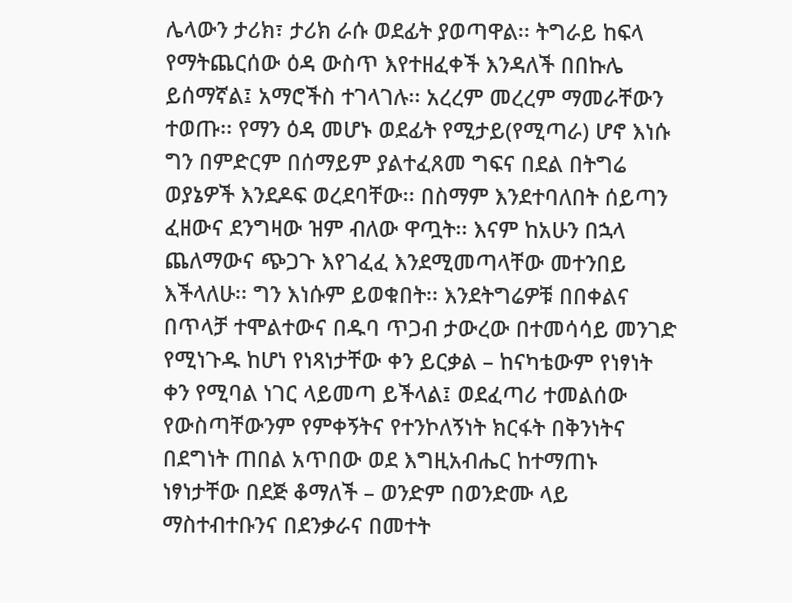ሌላውን ታሪክ፣ ታሪክ ራሱ ወደፊት ያወጣዋል፡፡ ትግራይ ከፍላ የማትጨርሰው ዕዳ ውስጥ እየተዘፈቀች እንዳለች በበኩሌ ይሰማኛል፤ አማሮችስ ተገላገሉ፡፡ አረረም መረረም ማመራቸውን ተወጡ፡፡ የማን ዕዳ መሆኑ ወደፊት የሚታይ(የሚጣራ) ሆኖ እነሱ ግን በምድርም በሰማይም ያልተፈጸመ ግፍና በደል በትግሬ ወያኔዎች እንደዶፍ ወረደባቸው፡፡ በስማም እንደተባለበት ሰይጣን ፈዘውና ደንግዛው ዝም ብለው ዋጧት፡፡ እናም ከአሁን በኋላ ጨለማውና ጭጋጉ እየገፈፈ እንደሚመጣላቸው መተንበይ እችላለሁ፡፡ ግን እነሱም ይወቁበት፡፡ እንደትግሬዎቹ በበቀልና በጥላቻ ተሞልተውና በዱባ ጥጋብ ታውረው በተመሳሳይ መንገድ የሚነጉዱ ከሆነ የነጻነታቸው ቀን ይርቃል – ከናካቴውም የነፃነት ቀን የሚባል ነገር ላይመጣ ይችላል፤ ወደፈጣሪ ተመልሰው የውስጣቸውንም የምቀኝትና የተንኮለኝነት ክርፋት በቅንነትና በደግነት ጠበል አጥበው ወደ እግዚአብሔር ከተማጠኑ ነፃነታቸው በደጅ ቆማለች – ወንድም በወንድሙ ላይ ማስተብተቡንና በደንቃራና በመተት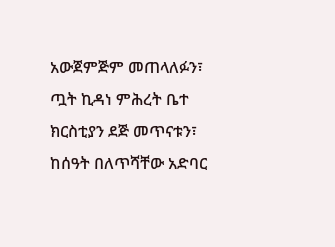አውጀምጅም መጠላለፉን፣ ጧት ኪዳነ ምሕረት ቤተ ክርስቲያን ደጅ መጥናቱን፣ ከሰዓት በለጥሻቸው አድባር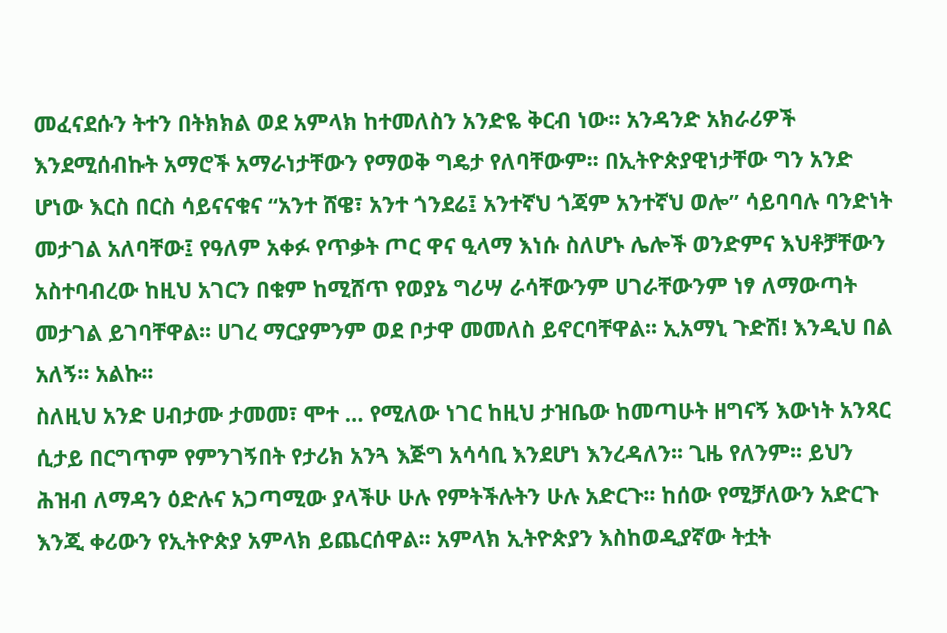መፈናደሱን ትተን በትክክል ወደ አምላክ ከተመለስን አንድዬ ቅርብ ነው፡፡ አንዳንድ አክራሪዎች እንደሚሰብኩት አማሮች አማራነታቸውን የማወቅ ግዴታ የለባቸውም፡፡ በኢትዮጵያዊነታቸው ግን አንድ ሆነው እርስ በርስ ሳይናናቁና “አንተ ሸዌ፣ አንተ ጎንደሬ፤ አንተኛህ ጎጃም አንተኛህ ወሎ” ሳይባባሉ ባንድነት መታገል አለባቸው፤ የዓለም አቀፉ የጥቃት ጦር ዋና ዒላማ እነሱ ስለሆኑ ሌሎች ወንድምና እህቶቻቸውን አስተባብረው ከዚህ አገርን በቁም ከሚሸጥ የወያኔ ግሪሣ ራሳቸውንም ሀገራቸውንም ነፃ ለማውጣት መታገል ይገባቸዋል፡፡ ሀገረ ማርያምንም ወደ ቦታዋ መመለስ ይኖርባቸዋል፡፡ ኢአማኒ ጉድሽ! እንዲህ በል አለኝ፡፡ አልኩ፡፡
ስለዚህ አንድ ሀብታሙ ታመመ፣ ሞተ … የሚለው ነገር ከዚህ ታዝቤው ከመጣሁት ዘግናኝ እውነት አንጻር ሲታይ በርግጥም የምንገኝበት የታሪክ አንጓ እጅግ አሳሳቢ እንደሆነ እንረዳለን፡፡ ጊዜ የለንም፡፡ ይህን ሕዝብ ለማዳን ዕድሉና አጋጣሚው ያላችሁ ሁሉ የምትችሉትን ሁሉ አድርጉ፡፡ ከሰው የሚቻለውን አድርጉ እንጂ ቀሪውን የኢትዮጵያ አምላክ ይጨርሰዋል፡፡ አምላክ ኢትዮጵያን እስከወዲያኛው ትቷት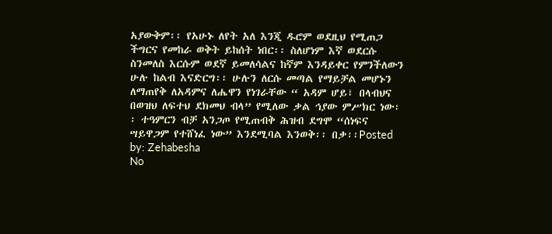አያውቅም፡፡ የአሁኑ ለየት አለ እንጂ ዱሮም ወደዚህ የሚጠጋ ችግርና የመከራ ወቅት ይከሰት ነበር፡፡ ስለሆነም እኛ ወደርሱ ስንመለስ እርሱም ወደኛ ይመለሳልና ከኛም እንዳይቀር የምንችለውን ሁሉ ከልብ እናድርግ፡፡ ሁሉን ለርሱ መጣል የማይቻል መሆኑን ለማጠየቅ ለአዳምና ለሔዋን የነገራቸው “ አዳም ሆይ፣ በላብህና በወዝህ ለፍተህ ደክመህ ብላ” የሚለው ቃል ኅያው ምሥክር ነው፡፡ ተዓምርን ብቻ አንጋጦ የሚጠብቅ ሕዝብ ደግሞ “ሰነፍና ሣይዋጋም የተሸነፈ ነው” እንደሚባል እንወቅ፡፡ በቃ፡፡Posted by: Zehabesha
No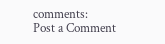comments:
Post a Comment